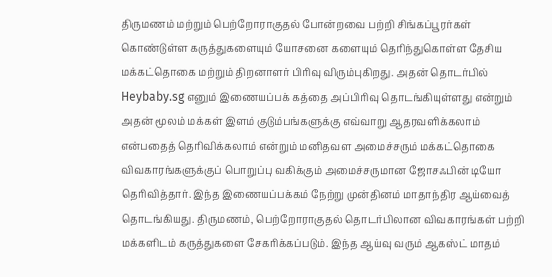திருமணம் மற்றும் பெற்றோராகுதல் போன்றவை பற்றி சிங்கப்பூரர்கள் கொண்டுள்ள கருத்துகளையும் யோசனை களையும் தெரிந்துகொள்ள தேசிய மக்கட்தொகை மற்றும் திறனாளர் பிரிவு விரும்புகிறது. அதன் தொடர்பில் Heybaby.sg எனும் இணையப்பக் கத்தை அப்பிரிவு தொடங்கியுள்ளது என்றும் அதன் மூலம் மக்கள் இளம் குடும்பங்களுக்கு எவ்வாறு ஆதரவளிக்கலாம் என்பதைத் தெரிவிக்கலாம் என்றும் மனிதவள அமைச்சரும் மக்கட்தொகை விவகாரங்களுக்குப் பொறுப்பு வகிக்கும் அமைச்சருமான ஜோசஃபின் டியோ தெரிவித்தார். இந்த இணையப்பக்கம் நேற்று முன்தினம் மாதாந்திர ஆய்வைத் தொடங்கியது. திருமணம், பெற்றோராகுதல் தொடர்பிலான விவகாரங்கள் பற்றி மக்களிடம் கருத்துகளை சேகரிக்கப்படும். இந்த ஆய்வு வரும் ஆகஸ்ட் மாதம்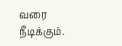வரை நீடிக்கும்.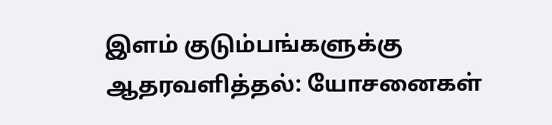இளம் குடும்பங்களுக்கு ஆதரவளித்தல்: யோசனைகள்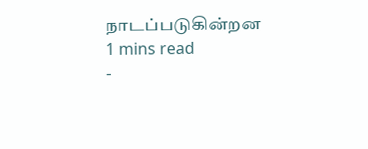நாடப்படுகின்றன
1 mins read
-